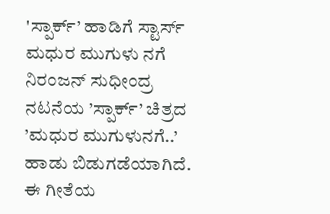'ಸ್ಪಾರ್ಕ್’ ಹಾಡಿಗೆ ಸ್ಟಾರ್ಸ್ ಮಧುರ ಮುಗುಳು ನಗೆ
ನಿರಂಜನ್ ಸುಧೀಂದ್ರ ನಟನೆಯ ’ಸ್ಪಾರ್ಕ್’ ಚಿತ್ರದ ’ಮಧುರ ಮುಗುಳುನಗೆ..’ ಹಾಡು ಬಿಡುಗಡೆಯಾಗಿದೆ. ಈ ಗೀತೆಯ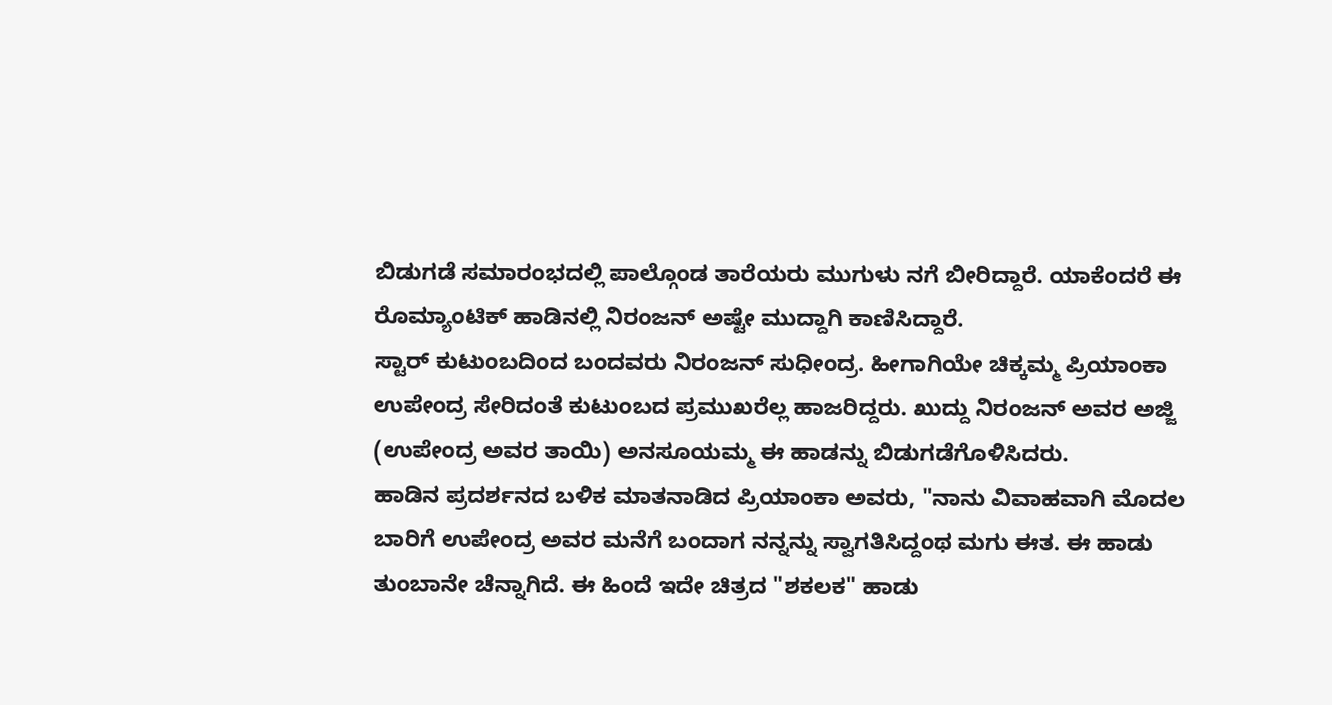ಬಿಡುಗಡೆ ಸಮಾರಂಭದಲ್ಲಿ ಪಾಲ್ಗೊಂಡ ತಾರೆಯರು ಮುಗುಳು ನಗೆ ಬೀರಿದ್ದಾರೆ. ಯಾಕೆಂದರೆ ಈ ರೊಮ್ಯಾಂಟಿಕ್ ಹಾಡಿನಲ್ಲಿ ನಿರಂಜನ್ ಅಷ್ಟೇ ಮುದ್ದಾಗಿ ಕಾಣಿಸಿದ್ದಾರೆ.
ಸ್ಟಾರ್ ಕುಟುಂಬದಿಂದ ಬಂದವರು ನಿರಂಜನ್ ಸುಧೀಂದ್ರ. ಹೀಗಾಗಿಯೇ ಚಿಕ್ಕಮ್ಮ ಪ್ರಿಯಾಂಕಾ ಉಪೇಂದ್ರ ಸೇರಿದಂತೆ ಕುಟುಂಬದ ಪ್ರಮುಖರೆಲ್ಲ ಹಾಜರಿದ್ದರು. ಖುದ್ದು ನಿರಂಜನ್ ಅವರ ಅಜ್ಜಿ (ಉಪೇಂದ್ರ ಅವರ ತಾಯಿ) ಅನಸೂಯಮ್ಮ ಈ ಹಾಡನ್ನು ಬಿಡುಗಡೆಗೊಳಿಸಿದರು.
ಹಾಡಿನ ಪ್ರದರ್ಶನದ ಬಳಿಕ ಮಾತನಾಡಿದ ಪ್ರಿಯಾಂಕಾ ಅವರು, "ನಾನು ವಿವಾಹವಾಗಿ ಮೊದಲ ಬಾರಿಗೆ ಉಪೇಂದ್ರ ಅವರ ಮನೆಗೆ ಬಂದಾಗ ನನ್ನನ್ನು ಸ್ವಾಗತಿಸಿದ್ದಂಥ ಮಗು ಈತ. ಈ ಹಾಡು ತುಂಬಾನೇ ಚೆನ್ನಾಗಿದೆ. ಈ ಹಿಂದೆ ಇದೇ ಚಿತ್ರದ "ಶಕಲಕ" ಹಾಡು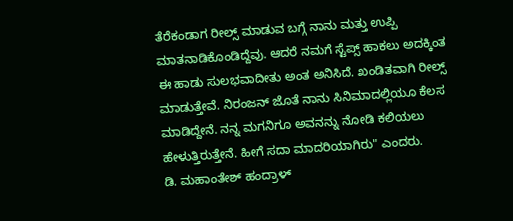ತೆರೆಕಂಡಾಗ ರೀಲ್ಸ್ ಮಾಡುವ ಬಗ್ಗೆ ನಾನು ಮತ್ತು ಉಪ್ಪಿ ಮಾತನಾಡಿಕೊಂಡಿದ್ದೆವು. ಆದರೆ ನಮಗೆ ಸ್ಟೆಪ್ಸ್ ಹಾಕಲು ಅದಕ್ಕಿಂತ ಈ ಹಾಡು ಸುಲಭವಾದೀತು ಅಂತ ಅನಿಸಿದೆ. ಖಂಡಿತವಾಗಿ ರೀಲ್ಸ್ ಮಾಡುತ್ತೇವೆ. ನಿರಂಜನ್ ಜೊತೆ ನಾನು ಸಿನಿಮಾದಲ್ಲಿಯೂ ಕೆಲಸ ಮಾಡಿದ್ದೇನೆ. ನನ್ನ ಮಗನಿಗೂ ಅವನನ್ನು ನೋಡಿ ಕಲಿಯಲು ಹೇಳುತ್ತಿರುತ್ತೇನೆ. ಹೀಗೆ ಸದಾ ಮಾದರಿಯಾಗಿರು" ಎಂದರು.
ಡಿ. ಮಹಾಂತೇಶ್ ಹಂದ್ರಾಳ್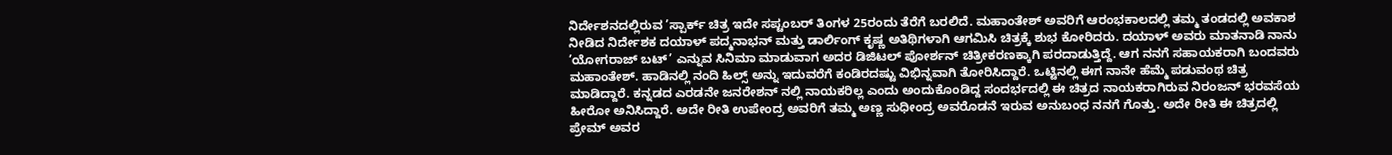ನಿರ್ದೇಶನದಲ್ಲಿರುವ ’ಸ್ಪಾರ್ಕ್ ಚಿತ್ರ ಇದೇ ಸಪ್ಟಂಬರ್ ತಿಂಗಳ 25ರಂದು ತೆರೆಗೆ ಬರಲಿದೆ. ಮಹಾಂತೇಶ್ ಅವರಿಗೆ ಆರಂಭಕಾಲದಲ್ಲಿ ತಮ್ಮ ತಂಡದಲ್ಲಿ ಅವಕಾಶ ನೀಡಿದ ನಿರ್ದೇಶಕ ದಯಾಳ್ ಪದ್ಮನಾಭನ್ ಮತ್ತು ಡಾರ್ಲಿಂಗ್ ಕೃಷ್ಣ ಅತಿಥಿಗಳಾಗಿ ಆಗಮಿಸಿ ಚಿತ್ರಕ್ಕೆ ಶುಭ ಕೋರಿದರು. ದಯಾಳ್ ಅವರು ಮಾತನಾಡಿ ನಾನು ’ಯೋಗರಾಜ್ ಬಟ್’ ಎನ್ನುವ ಸಿನಿಮಾ ಮಾಡುವಾಗ ಅದರ ಡಿಜಿಟಲ್ ಪೋರ್ಶನ್ ಚಿತ್ರೀಕರಣಕ್ಕಾಗಿ ಪರದಾಡುತ್ತಿದ್ದೆ. ಆಗ ನನಗೆ ಸಹಾಯಕರಾಗಿ ಬಂದವರು ಮಹಾಂತೇಶ್. ಹಾಡಿನಲ್ಲಿ ನಂದಿ ಹಿಲ್ಸ್ ಅನ್ನು ಇದುವರೆಗೆ ಕಂಡಿರದಷ್ಟು ವಿಭಿನ್ನವಾಗಿ ತೋರಿಸಿದ್ದಾರೆ. ಒಟ್ಟಿನಲ್ಲಿ ಈಗ ನಾನೇ ಹೆಮ್ಮೆ ಪಡುವಂಥ ಚಿತ್ರ ಮಾಡಿದ್ದಾರೆ. ಕನ್ನಡದ ಎರಡನೇ ಜನರೇಶನ್ ನಲ್ಲಿ ನಾಯಕರಿಲ್ಲ ಎಂದು ಅಂದುಕೊಂಡಿದ್ದ ಸಂದರ್ಭದಲ್ಲಿ ಈ ಚಿತ್ರದ ನಾಯಕರಾಗಿರುವ ನಿರಂಜನ್ ಭರವಸೆಯ ಹೀರೋ ಅನಿಸಿದ್ದಾರೆ. ಅದೇ ರೀತಿ ಉಪೇಂದ್ರ ಅವರಿಗೆ ತಮ್ಮ ಅಣ್ಣ ಸುಧೀಂದ್ರ ಅವರೊಡನೆ ಇರುವ ಅನುಬಂಧ ನನಗೆ ಗೊತ್ತು. ಅದೇ ರೀತಿ ಈ ಚಿತ್ರದಲ್ಲಿ ಪ್ರೇಮ್ ಅವರ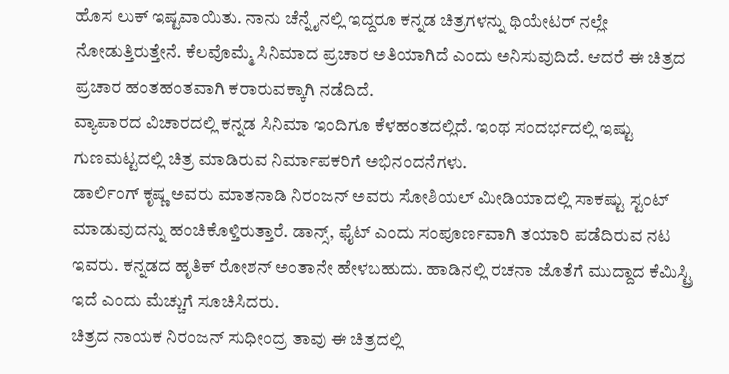ಹೊಸ ಲುಕ್ ಇಷ್ಟವಾಯಿತು. ನಾನು ಚೆನ್ನೈನಲ್ಲಿ ಇದ್ದರೂ ಕನ್ನಡ ಚಿತ್ರಗಳನ್ನು ಥಿಯೇಟರ್ ನಲ್ಲೇ ನೋಡುತ್ತಿರುತ್ತೇನೆ. ಕೆಲವೊಮ್ಮೆ ಸಿನಿಮಾದ ಪ್ರಚಾರ ಅತಿಯಾಗಿದೆ ಎಂದು ಅನಿಸುವುದಿದೆ. ಆದರೆ ಈ ಚಿತ್ರದ ಪ್ರಚಾರ ಹಂತಹಂತವಾಗಿ ಕರಾರುವಕ್ಕಾಗಿ ನಡೆದಿದೆ.
ವ್ಯಾಪಾರದ ವಿಚಾರದಲ್ಲಿ ಕನ್ನಡ ಸಿನಿಮಾ ಇಂದಿಗೂ ಕೆಳಹಂತದಲ್ಲಿದೆ. ಇಂಥ ಸಂದರ್ಭದಲ್ಲಿ ಇಷ್ಟು ಗುಣಮಟ್ಟದಲ್ಲಿ ಚಿತ್ರ ಮಾಡಿರುವ ನಿರ್ಮಾಪಕರಿಗೆ ಅಭಿನಂದನೆಗಳು.
ಡಾರ್ಲಿಂಗ್ ಕೃಷ್ಣ ಅವರು ಮಾತನಾಡಿ ನಿರಂಜನ್ ಅವರು ಸೋಶಿಯಲ್ ಮೀಡಿಯಾದಲ್ಲಿ ಸಾಕಷ್ಟು ಸ್ಟಂಟ್ ಮಾಡುವುದನ್ನು ಹಂಚಿಕೊಳ್ತಿರುತ್ತಾರೆ. ಡಾನ್ಸ್, ಫೈಟ್ ಎಂದು ಸಂಪೂರ್ಣವಾಗಿ ತಯಾರಿ ಪಡೆದಿರುವ ನಟ ಇವರು. ಕನ್ನಡದ ಹೃತಿಕ್ ರೋಶನ್ ಅಂತಾನೇ ಹೇಳಬಹುದು. ಹಾಡಿನಲ್ಲಿ ರಚನಾ ಜೊತೆಗೆ ಮುದ್ದಾದ ಕೆಮಿಸ್ಟ್ರಿ ಇದೆ ಎಂದು ಮೆಚ್ಚುಗೆ ಸೂಚಿಸಿದರು.
ಚಿತ್ರದ ನಾಯಕ ನಿರಂಜನ್ ಸುಧೀಂದ್ರ ತಾವು ಈ ಚಿತ್ರದಲ್ಲಿ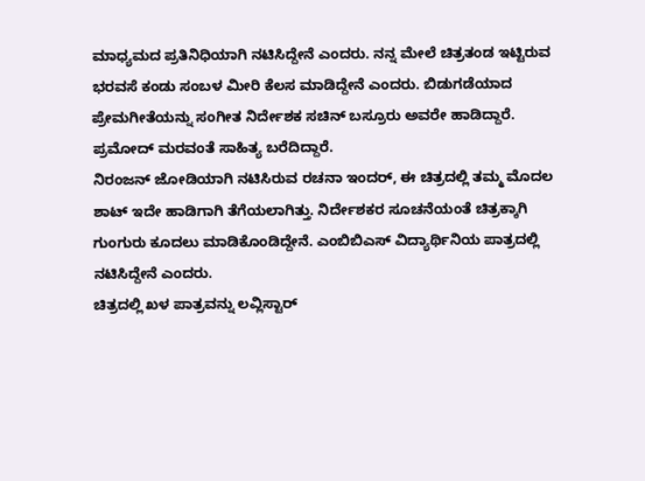ಮಾಧ್ಯಮದ ಪ್ರತಿನಿಧಿಯಾಗಿ ನಟಿಸಿದ್ದೇನೆ ಎಂದರು. ನನ್ನ ಮೇಲೆ ಚಿತ್ರತಂಡ ಇಟ್ಟಿರುವ ಭರವಸೆ ಕಂಡು ಸಂಬಳ ಮೀರಿ ಕೆಲಸ ಮಾಡಿದ್ದೇನೆ ಎಂದರು. ಬಿಡುಗಡೆಯಾದ ಪ್ರೇಮಗೀತೆಯನ್ನು ಸಂಗೀತ ನಿರ್ದೇಶಕ ಸಚಿನ್ ಬಸ್ರೂರು ಅವರೇ ಹಾಡಿದ್ದಾರೆ. ಪ್ರಮೋದ್ ಮರವಂತೆ ಸಾಹಿತ್ಯ ಬರೆದಿದ್ದಾರೆ.
ನಿರಂಜನ್ ಜೋಡಿಯಾಗಿ ನಟಿಸಿರುವ ರಚನಾ ಇಂದರ್, ಈ ಚಿತ್ರದಲ್ಲಿ ತಮ್ಮ ಮೊದಲ ಶಾಟ್ ಇದೇ ಹಾಡಿಗಾಗಿ ತೆಗೆಯಲಾಗಿತ್ತು. ನಿರ್ದೇಶಕರ ಸೂಚನೆಯಂತೆ ಚಿತ್ರಕ್ಕಾಗಿ ಗುಂಗುರು ಕೂದಲು ಮಾಡಿಕೊಂಡಿದ್ದೇನೆ. ಎಂಬಿಬಿಎಸ್ ವಿದ್ಯಾರ್ಥಿನಿಯ ಪಾತ್ರದಲ್ಲಿ ನಟಿಸಿದ್ದೇನೆ ಎಂದರು.
ಚಿತ್ರದಲ್ಲಿ ಖಳ ಪಾತ್ರವನ್ನು ಲವ್ಲಿಸ್ಟಾರ್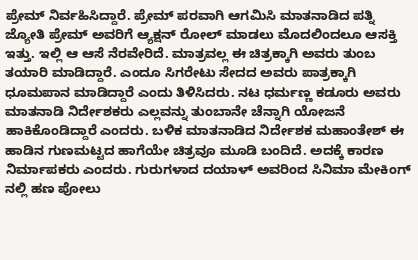ಪ್ರೇಮ್ ನಿರ್ವಹಿಸಿದ್ದಾರೆ. ಪ್ರೇಮ್ ಪರವಾಗಿ ಆಗಮಿಸಿ ಮಾತನಾಡಿದ ಪತ್ನಿ ಜ್ಯೋತಿ ಪ್ರೇಮ್ ಅವರಿಗೆ ಆ್ಯಕ್ಷನ್ ರೋಲ್ ಮಾಡಲು ಮೊದಲಿಂದಲೂ ಆಸಕ್ತಿ ಇತ್ತು. ಇಲ್ಲಿ ಆ ಆಸೆ ನೆರವೇರಿದೆ. ಮಾತ್ರವಲ್ಲ ಈ ಚಿತ್ರಕ್ಕಾಗಿ ಅವರು ತುಂಬ ತಯಾರಿ ಮಾಡಿದ್ದಾರೆ. ಎಂದೂ ಸಿಗರೇಟು ಸೇದದ ಅವರು ಪಾತ್ರಕ್ಕಾಗಿ ಧೂಮಪಾನ ಮಾಡಿದ್ದಾರೆ ಎಂದು ತಿಳಿಸಿದರು. ನಟ ಧರ್ಮಣ್ಣ ಕಡೂರು ಅವರು ಮಾತನಾಡಿ ನಿರ್ದೇಶಕರು ಎಲ್ಲವನ್ನು ತುಂಬಾನೇ ಚೆನ್ನಾಗಿ ಯೋಜನೆ ಹಾಕಿಕೊಂಡಿದ್ದಾರೆ ಎಂದರು. ಬಳಿಕ ಮಾತನಾಡಿದ ನಿರ್ದೇಶಕ ಮಹಾಂತೇಶ್ ಈ ಹಾಡಿನ ಗುಣಮಟ್ಟದ ಹಾಗೆಯೇ ಚಿತ್ರವೂ ಮೂಡಿ ಬಂದಿದೆ. ಅದಕ್ಕೆ ಕಾರಣ ನಿರ್ಮಾಪಕರು ಎಂದರು. ಗುರುಗಳಾದ ದಯಾಳ್ ಅವರಿಂದ ಸಿನಿಮಾ ಮೇಕಿಂಗ್ ನಲ್ಲಿ ಹಣ ಪೋಲು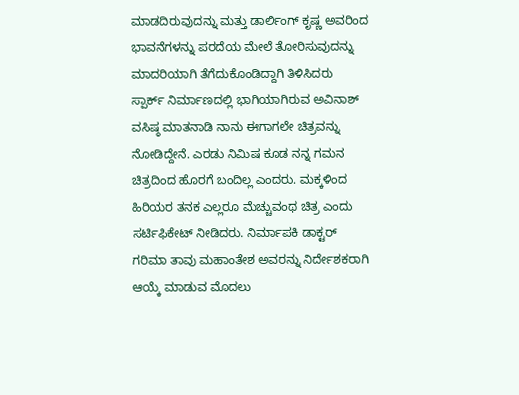ಮಾಡದಿರುವುದನ್ನು ಮತ್ತು ಡಾರ್ಲಿಂಗ್ ಕೃಷ್ಣ ಅವರಿಂದ ಭಾವನೆಗಳನ್ನು ಪರದೆಯ ಮೇಲೆ ತೋರಿಸುವುದನ್ನು ಮಾದರಿಯಾಗಿ ತೆಗೆದುಕೊಂಡಿದ್ದಾಗಿ ತಿಳಿಸಿದರು
ಸ್ಪಾರ್ಕ್ ನಿರ್ಮಾಣದಲ್ಲಿ ಭಾಗಿಯಾಗಿರುವ ಅವಿನಾಶ್ ವಸಿಷ್ಠ ಮಾತನಾಡಿ ನಾನು ಈಗಾಗಲೇ ಚಿತ್ರವನ್ನು ನೋಡಿದ್ದೇನೆ. ಎರಡು ನಿಮಿಷ ಕೂಡ ನನ್ನ ಗಮನ ಚಿತ್ರದಿಂದ ಹೊರಗೆ ಬಂದಿಲ್ಲ ಎಂದರು. ಮಕ್ಕಳಿಂದ ಹಿರಿಯರ ತನಕ ಎಲ್ಲರೂ ಮೆಚ್ಚುವಂಥ ಚಿತ್ರ ಎಂದು ಸರ್ಟಿಫಿಕೇಟ್ ನೀಡಿದರು. ನಿರ್ಮಾಪಕಿ ಡಾಕ್ಟರ್ ಗರಿಮಾ ತಾವು ಮಹಾಂತೇಶ ಅವರನ್ನು ನಿರ್ದೇಶಕರಾಗಿ ಆಯ್ಕೆ ಮಾಡುವ ಮೊದಲು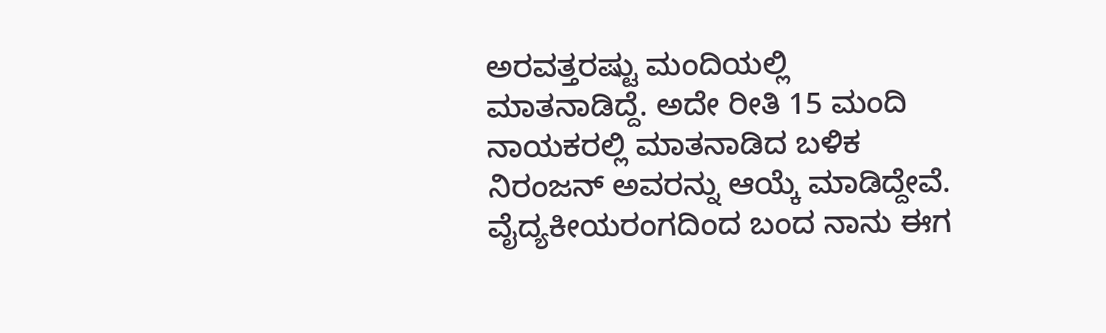ಅರವತ್ತರಷ್ಟು ಮಂದಿಯಲ್ಲಿ ಮಾತನಾಡಿದ್ದೆ. ಅದೇ ರೀತಿ 15 ಮಂದಿ ನಾಯಕರಲ್ಲಿ ಮಾತನಾಡಿದ ಬಳಿಕ ನಿರಂಜನ್ ಅವರನ್ನು ಆಯ್ಕೆ ಮಾಡಿದ್ದೇವೆ. ವೈದ್ಯಕೀಯರಂಗದಿಂದ ಬಂದ ನಾನು ಈಗ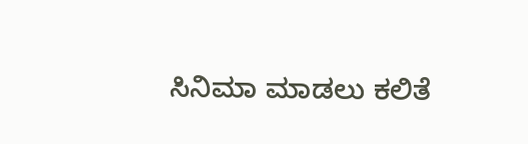ಸಿನಿಮಾ ಮಾಡಲು ಕಲಿತೆ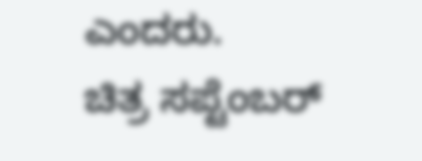ಎಂದರು.
ಚಿತ್ರ ಸಪ್ಟೆಂಬರ್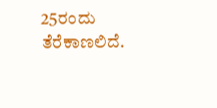25ರಂದು ತೆರೆಕಾಣಲಿದೆ.